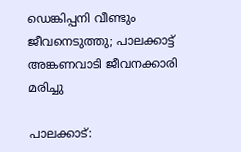ഡെങ്കിപ്പനി വീണ്ടും ജീവനെടുത്തു; പാലക്കാട്ട് അങ്കണവാടി ജീവനക്കാരി മരിച്ചു

പാലക്കാട്: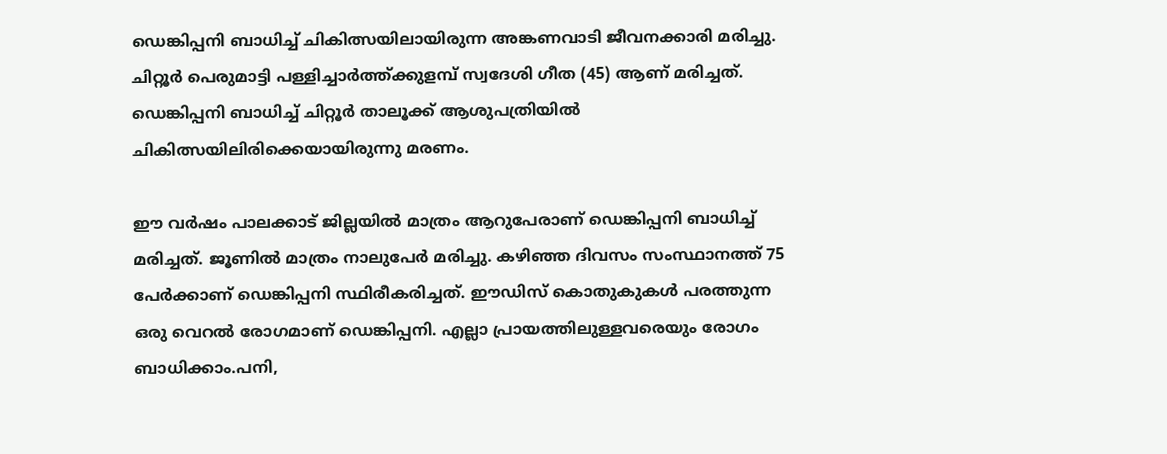ഡെങ്കിപ്പനി ബാധിച്ച് ചികിത്സയിലായിരുന്ന അങ്കണവാടി ജീവനക്കാരി മരിച്ചു. ചിറ്റൂർ പെരുമാട്ടി പള്ളിച്ചാർത്ത്ക്കുളമ്പ് സ്വദേശി ഗീത (45) ആണ് മരിച്ചത്. ഡെങ്കിപ്പനി ബാധിച്ച് ചിറ്റൂർ താലൂക്ക് ആശുപത്രിയിൽ ചികിത്സയിലിരിക്കെയായിരുന്നു മരണം.

ഈ വർഷം പാലക്കാട് ജില്ലയിൽ മാത്രം ആറുപേരാണ് ഡെങ്കിപ്പനി ബാധിച്ച് മരിച്ചത്. ജൂണിൽ മാത്രം നാലുപേർ മരിച്ചു. കഴിഞ്ഞ ദിവസം സംസ്ഥാനത്ത് 75 പേർക്കാണ് ഡെങ്കിപ്പനി സ്ഥിരീകരിച്ചത്. ഈഡിസ് കൊതുകുകൾ പരത്തുന്ന ഒരു വെറൽ രോഗമാണ് ഡെങ്കിപ്പനി. എല്ലാ പ്രായത്തിലുള്ളവരെയും രോഗം ബാധിക്കാം.പനി,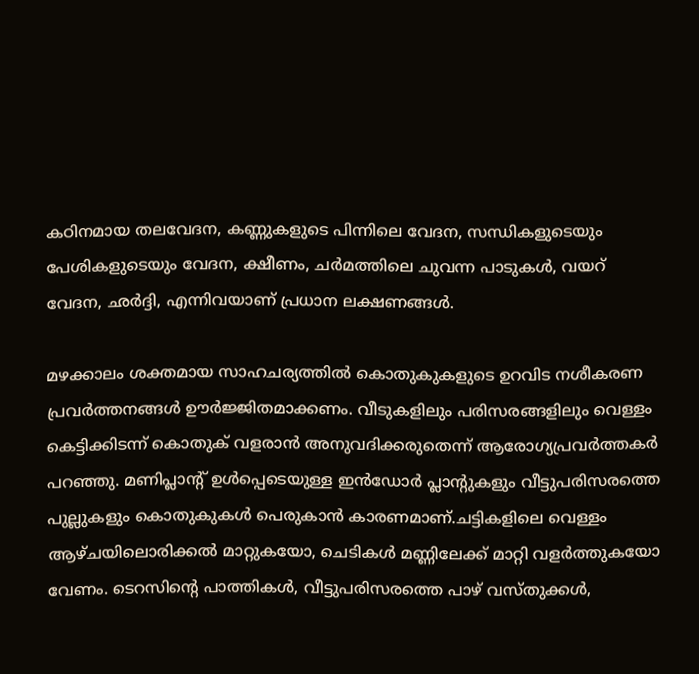കഠിനമായ തലവേദന, കണ്ണുകളുടെ പിന്നിലെ വേദന, സന്ധികളുടെയും പേശികളുടെയും വേദന, ക്ഷീണം, ചർമത്തിലെ ചുവന്ന പാടുകൾ, വയറ് വേദന, ഛർദ്ദി, എന്നിവയാണ് പ്രധാന ലക്ഷണങ്ങൾ.

മഴക്കാലം ശക്തമായ സാഹചര്യത്തിൽ കൊതുകുകളുടെ ഉറവിട നശീകരണ പ്രവർത്തനങ്ങൾ ഊർജ്ജിതമാക്കണം. വീടുകളിലും പരിസരങ്ങളിലും വെള്ളം കെട്ടിക്കിടന്ന് കൊതുക് വളരാൻ അനുവദിക്കരുതെന്ന് ആരോഗ്യപ്രവർത്തകർ പറഞ്ഞു. മണിപ്ലാന്റ് ഉൾപ്പെടെയുള്ള ഇൻഡോർ പ്ലാന്റുകളും വീട്ടുപരിസരത്തെ പുല്ലുകളും കൊതുകുകൾ പെരുകാൻ കാരണമാണ്.ചട്ടികളിലെ വെള്ളം ആഴ്ചയിലൊരിക്കൽ മാറ്റുകയോ, ചെടികൾ മണ്ണിലേക്ക് മാറ്റി വളർത്തുകയോ വേണം. ടെറസിന്റെ പാത്തികൾ, വീട്ടുപരിസരത്തെ പാഴ് വസ്തുക്കൾ,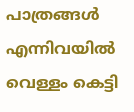പാത്രങ്ങൾ എന്നിവയിൽ വെള്ളം കെട്ടി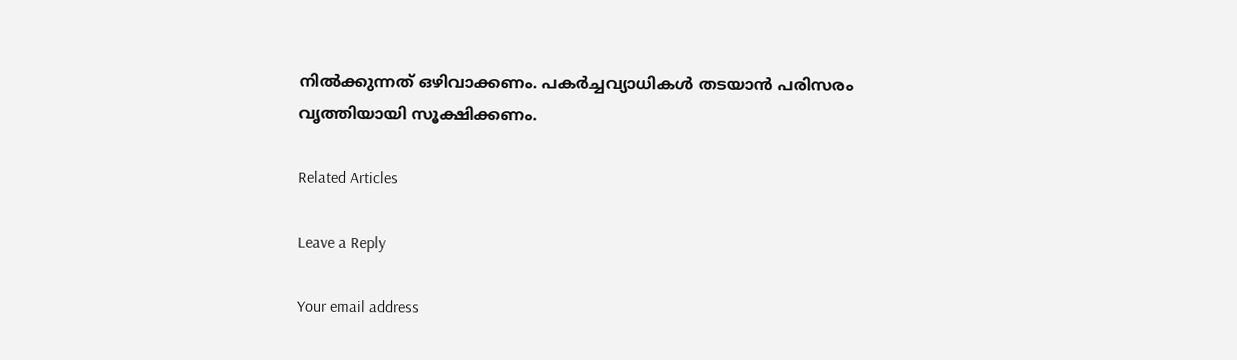നിൽക്കുന്നത് ഒഴിവാക്കണം. പകർച്ചവ്യാധികൾ തടയാൻ പരിസരം വൃത്തിയായി സൂക്ഷിക്കണം.

Related Articles

Leave a Reply

Your email address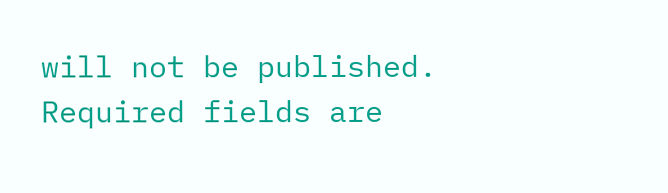will not be published. Required fields are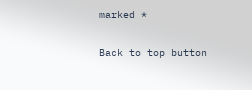marked *

Back to top button